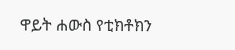ዋይት ሐውስ የቲክቶክን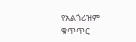የአልጎሪዝም ቁጥጥር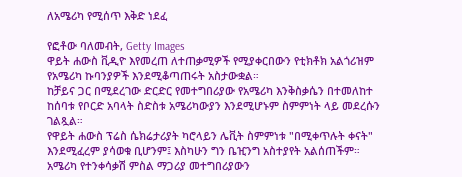ለአሜሪካ የሚሰጥ እቅድ ነደፈ

የፎቶው ባለመብት, Getty Images
ዋይት ሐውስ ቪዲዮ እየመረጠ ለተጠቃሚዎች የሚያቀርበውን የቲክቶክ አልጎሪዝም የአሜሪካ ኩባንያዎች እንደሚቆጣጠሩት አስታውቋል።
ከቻይና ጋር በሚደረገው ድርድር የመተግበሪያው የአሜሪካ እንቅስቃሴን በተመለከተ ከሰባቱ የቦርድ አባላት ስድስቱ አሜሪካውያን እንደሚሆኑም ስምምነት ላይ መደረሱን ገልጿል።
የዋይት ሐውስ ፕሬስ ሴክሬታሪያት ካሮላይን ሌቪት ስምምነቱ "በሚቀጥሉት ቀናት" እንደሚፈረም ያሳወቁ ቢሆንም፤ እስካሁን ግን ቤዢንግ አስተያየት አልሰጠችም።
አሜሪካ የተንቀሳቃሽ ምስል ማጋሪያ መተግበሪያውን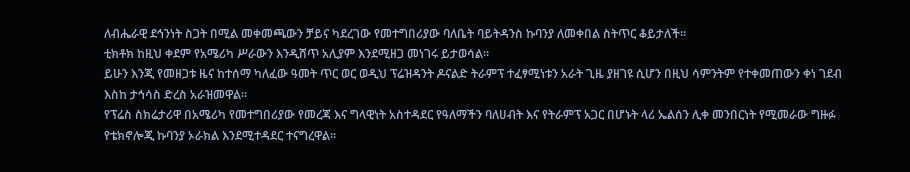ለብሔራዊ ደኅንነት ስጋት በሚል መቀመጫውን ቻይና ካደረገው የመተግበሪያው ባለቤት ባይትዳንስ ኩባንያ ለመቀበል ስትጥር ቆይታለች።
ቲክቶክ ከዚህ ቀደም የአሜሪካ ሥራውን እንዲሸጥ አሊያም እንደሚዘጋ መነገሩ ይታወሳል።
ይሁን እንጂ የመዘጋቱ ዜና ከተሰማ ካለፈው ዓመት ጥር ወር ወዲህ ፕሬዝዳንት ዶናልድ ትራምፕ ተፈፃሚነቱን አራት ጊዜ ያዘገዩ ሲሆን በዚህ ሳምንትም የተቀመጠውን ቀነ ገደብ እስከ ታኅሳስ ድረስ አራዝመዋል።
የፕሬስ ስክሬታሪዋ በአሜሪካ የመተግበሪያው የመረጃ እና ግላዊነት አስተዳደር የዓለማችን ባለሀብት እና የትራምፕ አጋር በሆኑት ላሪ ኤልሰን ሊቀ መንበርነት የሚመራው ግዙፉ የቴክኖሎጂ ኩባንያ ኦራክል እንደሚተዳደር ተናግረዋል።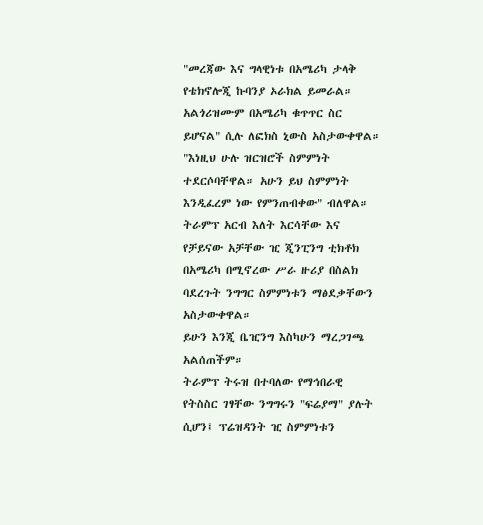"መረጃው እና ግላዊነቱ በአሜሪካ ታላቅ የቴክኖሎጂ ኩባንያ ኦራክል ይመራል። አልጎሪዝሙም በአሜሪካ ቁጥጥር ስር ይሆናል" ሲሉ ለፎክስ ኒውስ አስታውቀዋል።
"እነዚህ ሁሉ ዝርዝሮች ስምምነት ተደርሶባቸዋል። አሁን ይህ ስምምነት እንዲፈረም ነው የምንጠብቀው" ብለዋል።
ትራምፕ አርብ እለት እርሳቸው እና የቻይናው አቻቸው ዢ ጂንፒንግ ቲክቶክ በአሜሪካ በሚኖረው ሥራ ዙሪያ በስልክ ባደረጉት ንግግር ስምምነቱን ማፅደቃቸውን አስታውቀዋል።
ይሁን እንጂ ቤዢንግ እስካሁን ማረጋገጫ አልሰጠችም።
ትራምፕ ትሩዝ በተባለው የማኅበራዊ የትስስር ገፃቸው ንግግሩን "ፍሬያማ" ያሉት ሲሆን፤ ፕሬዝዳንት ዢ ስምምነቱን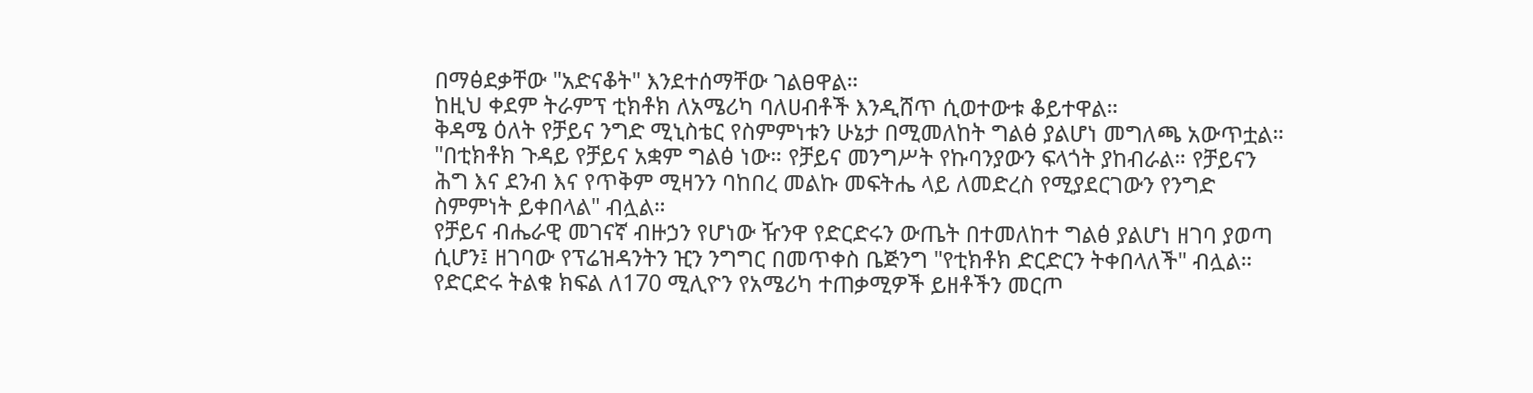በማፅደቃቸው "አድናቆት" እንደተሰማቸው ገልፀዋል።
ከዚህ ቀደም ትራምፕ ቲክቶክ ለአሜሪካ ባለሀብቶች እንዲሸጥ ሲወተውቱ ቆይተዋል።
ቅዳሜ ዕለት የቻይና ንግድ ሚኒስቴር የስምምነቱን ሁኔታ በሚመለከት ግልፅ ያልሆነ መግለጫ አውጥቷል።
"በቲክቶክ ጉዳይ የቻይና አቋም ግልፅ ነው። የቻይና መንግሥት የኩባንያውን ፍላጎት ያከብራል። የቻይናን ሕግ እና ደንብ እና የጥቅም ሚዛንን ባከበረ መልኩ መፍትሔ ላይ ለመድረስ የሚያደርገውን የንግድ ስምምነት ይቀበላል" ብሏል።
የቻይና ብሔራዊ መገናኛ ብዙኃን የሆነው ዥንዋ የድርድሩን ውጤት በተመለከተ ግልፅ ያልሆነ ዘገባ ያወጣ ሲሆን፤ ዘገባው የፕሬዝዳንትን ዢን ንግግር በመጥቀስ ቤጅንግ "የቲክቶክ ድርድርን ትቀበላለች" ብሏል።
የድርድሩ ትልቁ ክፍል ለ170 ሚሊዮን የአሜሪካ ተጠቃሚዎች ይዘቶችን መርጦ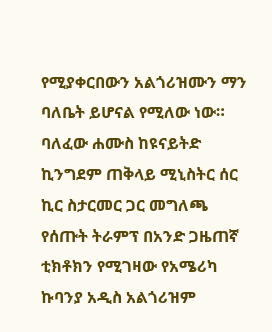የሚያቀርበውን አልጎሪዝሙን ማን ባለቤት ይሆናል የሚለው ነው።
ባለፈው ሐሙስ ከዩናይትድ ኪንግደም ጠቅላይ ሚኒስትር ሰር ኪር ስታርመር ጋር መግለጫ የሰጡት ትራምፕ በአንድ ጋዜጠኛ ቲክቶክን የሚገዛው የአሜሪካ ኩባንያ አዲስ አልጎሪዝም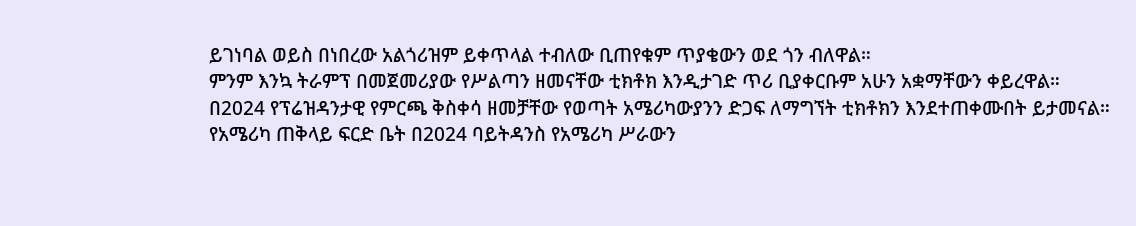ይገነባል ወይስ በነበረው አልጎሪዝም ይቀጥላል ተብለው ቢጠየቁም ጥያቄውን ወደ ጎን ብለዋል።
ምንም እንኳ ትራምፕ በመጀመሪያው የሥልጣን ዘመናቸው ቲክቶክ እንዲታገድ ጥሪ ቢያቀርቡም አሁን አቋማቸውን ቀይረዋል።
በ2024 የፕሬዝዳንታዊ የምርጫ ቅስቀሳ ዘመቻቸው የወጣት አሜሪካውያንን ድጋፍ ለማግኘት ቲክቶክን እንደተጠቀሙበት ይታመናል።
የአሜሪካ ጠቅላይ ፍርድ ቤት በ2024 ባይትዳንስ የአሜሪካ ሥራውን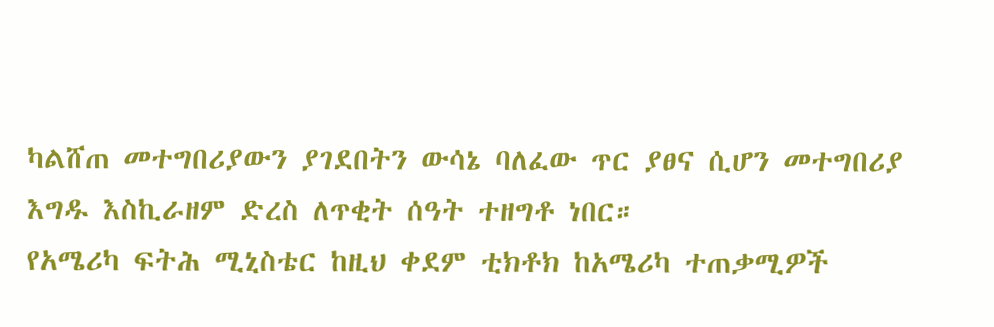ካልሸጠ መተግበሪያውን ያገደበትን ውሳኔ ባለፈው ጥር ያፀና ሲሆን መተግበሪያ እግዱ እስኪራዘም ድረስ ለጥቂት ሰዓት ተዘግቶ ነበር።
የአሜሪካ ፍትሕ ሚኒስቴር ከዚህ ቀደም ቲክቶክ ከአሜሪካ ተጠቃሚዎች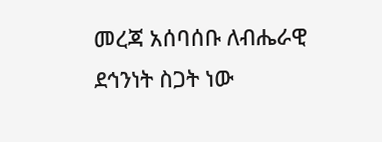መረጃ አሰባሰቡ ለብሔራዊ ደኅንነት ስጋት ነው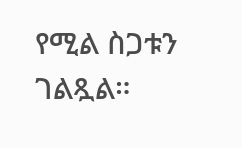የሚል ስጋቱን ገልጿል።